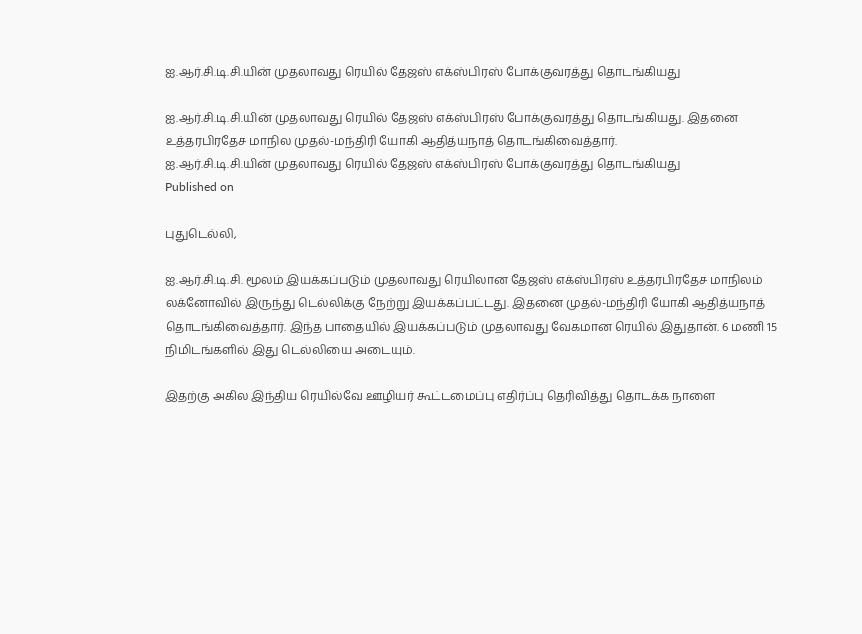ஐ.ஆர்.சி.டி.சி.யின் முதலாவது ரெயில் தேஜஸ் எக்ஸ்பிரஸ் போக்குவரத்து தொடங்கியது

ஐ.ஆர்.சி.டி.சி.யின் முதலாவது ரெயில் தேஜஸ் எக்ஸ்பிரஸ் போக்குவரத்து தொடங்கியது. இதனை உத்தரபிரதேச மாநில முதல்-மந்திரி யோகி ஆதித்யநாத் தொடங்கிவைத்தார்.
ஐ.ஆர்.சி.டி.சி.யின் முதலாவது ரெயில் தேஜஸ் எக்ஸ்பிரஸ் போக்குவரத்து தொடங்கியது
Published on

புதுடெல்லி,

ஐ.ஆர்.சி.டி.சி. மூலம் இயக்கப்படும் முதலாவது ரெயிலான தேஜஸ் எக்ஸ்பிரஸ் உத்தரபிரதேச மாநிலம் லக்னோவில் இருந்து டெல்லிக்கு நேற்று இயக்கப்பட்டது. இதனை முதல்-மந்திரி யோகி ஆதித்யநாத் தொடங்கிவைத்தார். இந்த பாதையில் இயக்கப்படும் முதலாவது வேகமான ரெயில் இதுதான். 6 மணி 15 நிமிடங்களில் இது டெல்லியை அடையும்.

இதற்கு அகில இந்திய ரெயில்வே ஊழியர் கூட்டமைப்பு எதிர்ப்பு தெரிவித்து தொடக்க நாளை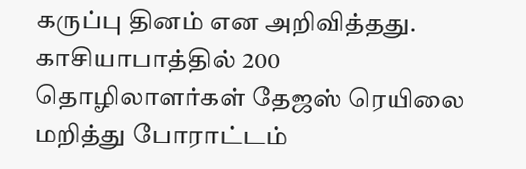கருப்பு தினம் என அறிவித்தது. காசியாபாத்தில் 200 தொழிலாளர்கள் தேஜஸ் ரெயிலை மறித்து போராட்டம்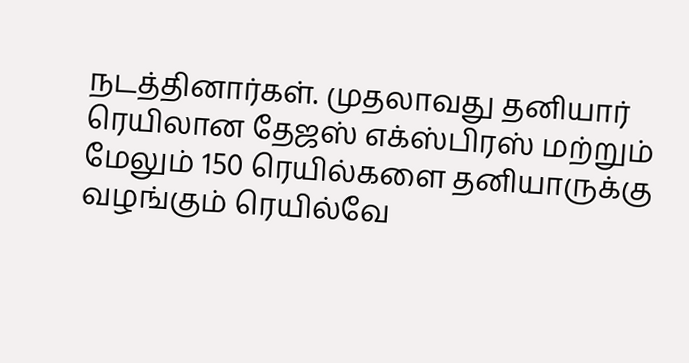நடத்தினார்கள். முதலாவது தனியார் ரெயிலான தேஜஸ் எக்ஸ்பிரஸ் மற்றும் மேலும் 150 ரெயில்களை தனியாருக்கு வழங்கும் ரெயில்வே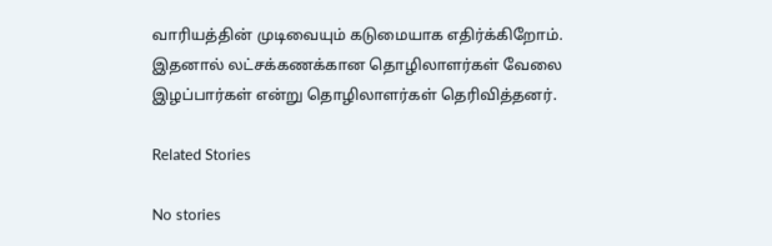வாரியத்தின் முடிவையும் கடுமையாக எதிர்க்கிறோம். இதனால் லட்சக்கணக்கான தொழிலாளர்கள் வேலை இழப்பார்கள் என்று தொழிலாளர்கள் தெரிவித்தனர்.

Related Stories

No stories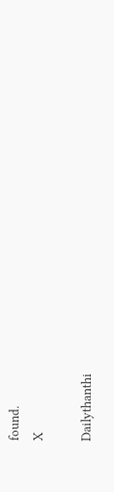found.
X

Dailythanthi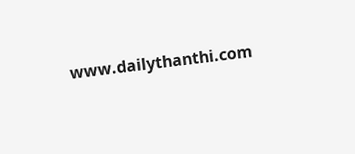www.dailythanthi.com